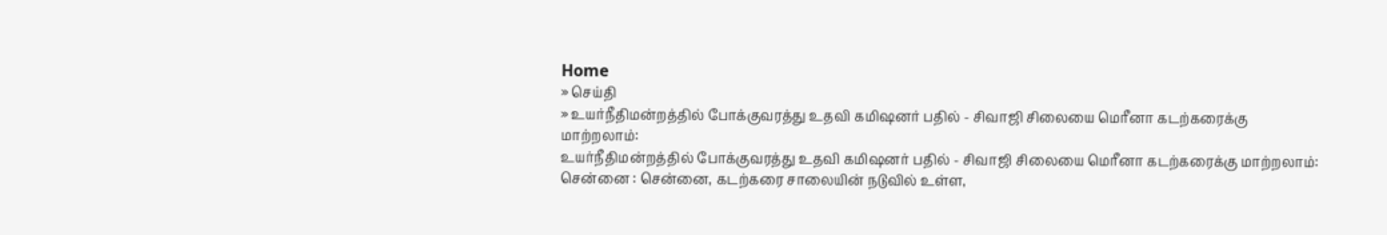Home
» செய்தி
» உயர்நீதிமன்றத்தில் போக்குவரத்து உதவி கமிஷனர் பதில் - சிவாஜி சிலையை மெரீனா கடற்கரைக்கு மாற்றலாம்:
உயர்நீதிமன்றத்தில் போக்குவரத்து உதவி கமிஷனர் பதில் - சிவாஜி சிலையை மெரீனா கடற்கரைக்கு மாற்றலாம்:
சென்னை : சென்னை, கடற்கரை சாலையின் நடுவில் உள்ள,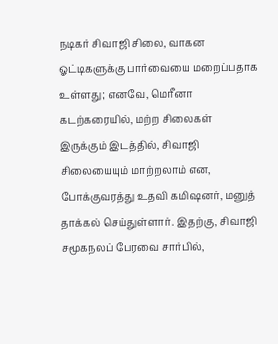நடிகர் சிவாஜி சிலை, வாகன ஓட்டிகளுக்கு பார்வையை மறைப்பதாக உள்ளது; எனவே, மெரீனா கடற்கரையில், மற்ற சிலைகள் இருக்கும் இடத்தில், சிவாஜி சிலையையும் மாற்றலாம் என, போக்குவரத்து உதவி கமிஷனர், மனுத் தாக்கல் செய்துள்ளார். இதற்கு, சிவாஜி சமூகநலப் பேரவை சார்பில்,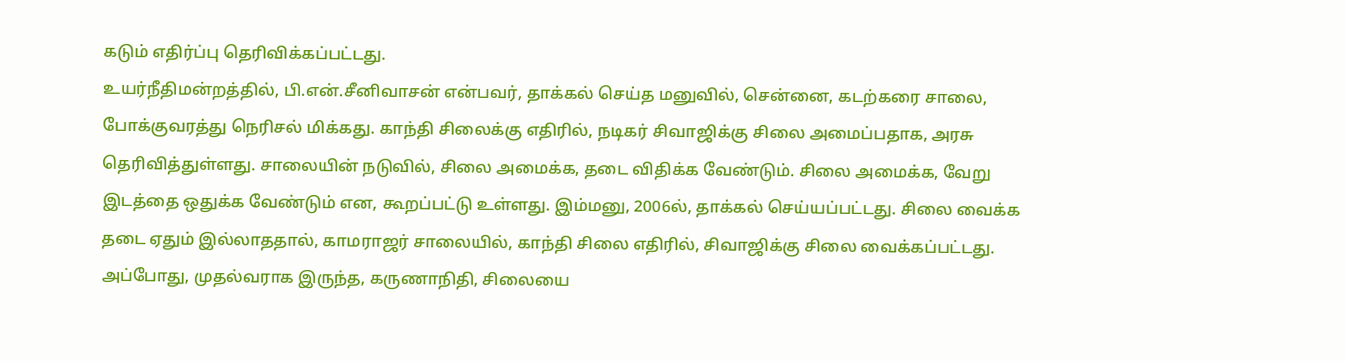கடும் எதிர்ப்பு தெரிவிக்கப்பட்டது.
உயர்நீதிமன்றத்தில், பி.என்.சீனிவாசன் என்பவர், தாக்கல் செய்த மனுவில், சென்னை, கடற்கரை சாலை, போக்குவரத்து நெரிசல் மிக்கது. காந்தி சிலைக்கு எதிரில், நடிகர் சிவாஜிக்கு சிலை அமைப்பதாக, அரசு தெரிவித்துள்ளது. சாலையின் நடுவில், சிலை அமைக்க, தடை விதிக்க வேண்டும். சிலை அமைக்க, வேறு இடத்தை ஒதுக்க வேண்டும் என, கூறப்பட்டு உள்ளது. இம்மனு, 2006ல், தாக்கல் செய்யப்பட்டது. சிலை வைக்க தடை ஏதும் இல்லாததால், காமராஜர் சாலையில், காந்தி சிலை எதிரில், சிவாஜிக்கு சிலை வைக்கப்பட்டது. அப்போது, முதல்வராக இருந்த, கருணாநிதி, சிலையை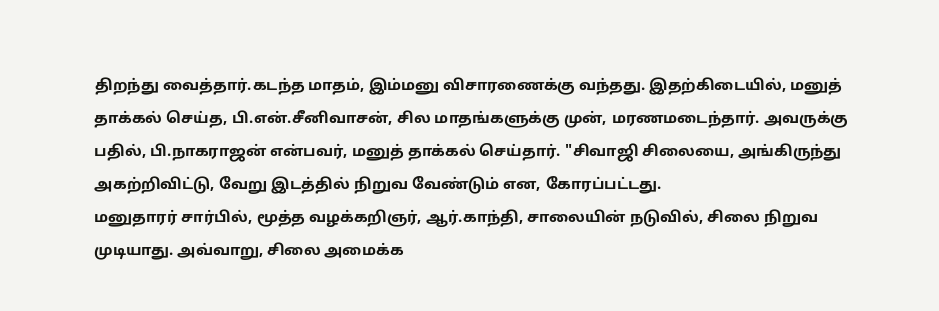திறந்து வைத்தார்.கடந்த மாதம், இம்மனு விசாரணைக்கு வந்தது. இதற்கிடையில், மனுத் தாக்கல் செய்த, பி.என்.சீனிவாசன், சில மாதங்களுக்கு முன், மரணமடைந்தார். அவருக்கு பதில், பி.நாகராஜன் என்பவர், மனுத் தாக்கல் செய்தார். "சிவாஜி சிலையை, அங்கிருந்து அகற்றிவிட்டு, வேறு இடத்தில் நிறுவ வேண்டும் என, கோரப்பட்டது.
மனுதாரர் சார்பில், மூத்த வழக்கறிஞர், ஆர்.காந்தி, சாலையின் நடுவில், சிலை நிறுவ முடியாது. அவ்வாறு, சிலை அமைக்க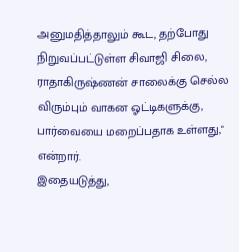அனுமதித்தாலும் கூட, தற்போது நிறுவப்பட்டுள்ள சிவாஜி சிலை, ராதாகிருஷ்ணன் சாலைக்கு செல்ல விரும்பும் வாகன ஓட்டிகளுக்கு, பார்வையை மறைப்பதாக உள்ளது," என்றார்.
இதையடுத்து,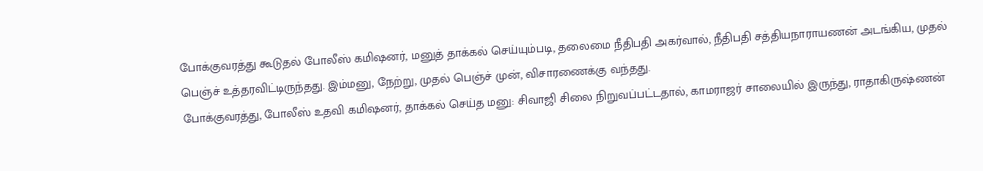போக்குவரத்து கூடுதல் போலீஸ் கமிஷனர், மனுத் தாக்கல் செய்யும்படி, தலைமை நீதிபதி அகர்வால், நீதிபதி சத்தியநாராயணன் அடங்கிய, முதல் பெஞ்ச் உத்தரவிட்டிருந்தது. இம்மனு, நேற்று, முதல் பெஞ்ச் முன், விசாரணைக்கு வந்தது.
போக்குவரத்து, போலீஸ் உதவி கமிஷனர், தாக்கல் செய்த மனு: சிவாஜி சிலை நிறுவப்பட்டதால், காமராஜர் சாலையில் இருந்து, ராதாகிருஷ்ணன்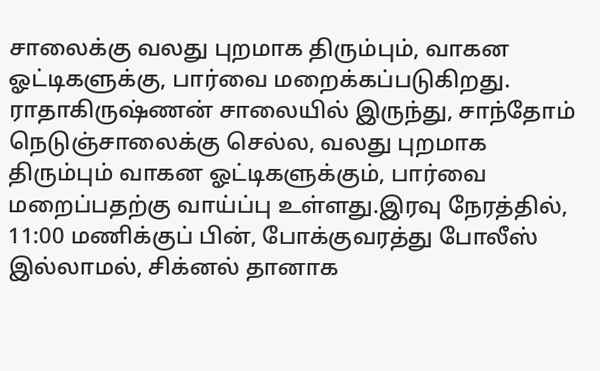சாலைக்கு வலது புறமாக திரும்பும், வாகன ஓட்டிகளுக்கு, பார்வை மறைக்கப்படுகிறது. ராதாகிருஷ்ணன் சாலையில் இருந்து, சாந்தோம் நெடுஞ்சாலைக்கு செல்ல, வலது புறமாக திரும்பும் வாகன ஓட்டிகளுக்கும், பார்வை மறைப்பதற்கு வாய்ப்பு உள்ளது.இரவு நேரத்தில், 11:00 மணிக்குப் பின், போக்குவரத்து போலீஸ் இல்லாமல், சிக்னல் தானாக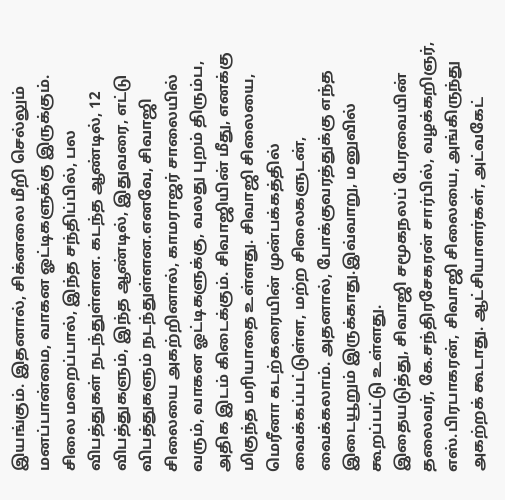இயங்கும். இதனால், சிக்னலை மீறி செல்லும் மனப்பான்மை, வாகன ஓட்டிகளுக்கு இருக்கும். சிலை மறைப்பால், இந்த சந்திப்பில், பல விபத்துகள் நடந்துள்ளன. கடந்த ஆண்டில், 12 விபத்துகளும், இந்த ஆண்டில், இதுவரை, எட்டு விபத்துகளும் நடந்துள்ளன.எனவே, சிவாஜி சிலையை அகற்றினால், காமராஜர் சாலையில் வரும், வாகன ஓட்டிகளுக்கு, வலது புறம் திரும்ப, அதிக இடம் கிடைக்கும். சிவாஜியின் மீது, எனக்கு மிகுந்த மரியாதை உள்ளது. சிவாஜி சிலையை, மெரீனா கடற்கரையின் முன்பக்கத்தில் வைக்கப்பட்டுள்ள, மற்ற சிலைகளுடன், வைக்கலாம். அதனால், போக்குவரத்துக்கு எந்த இடையூறும் இருக்காது.இவ்வாறு, மனுவில் கூறப்பட்டு உள்ளது.
இதையடுத்து, சிவாஜி சமூகநலப் பேரவையின் தலைவர், கே.சந்திரசேகரன் சார்பில், வழக்கறிஞர், எஸ்.பிரபாகரன், சிவாஜி சிலையை, அங்கிருந்து அகற்றக் கூடாது. ஆட்சியாளர்கள், அட்வகேட்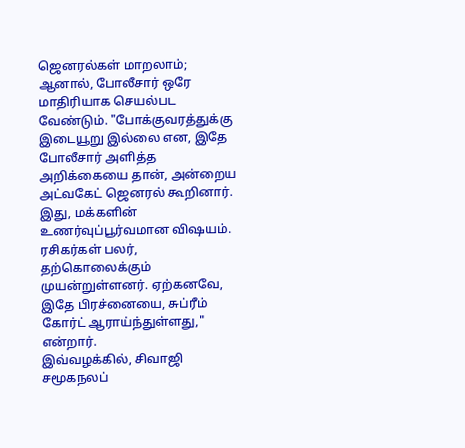ஜெனரல்கள் மாறலாம்; ஆனால், போலீசார் ஒரே மாதிரியாக செயல்பட வேண்டும். "போக்குவரத்துக்கு இடையூறு இல்லை என, இதே போலீசார் அளித்த அறிக்கையை தான், அன்றைய அட்வகேட் ஜெனரல் கூறினார். இது, மக்களின் உணர்வுப்பூர்வமான விஷயம். ரசிகர்கள் பலர், தற்கொலைக்கும் முயன்றுள்ளனர். ஏற்கனவே, இதே பிரச்னையை, சுப்ரீம் கோர்ட் ஆராய்ந்துள்ளது," என்றார்.
இவ்வழக்கில், சிவாஜி சமூகநலப்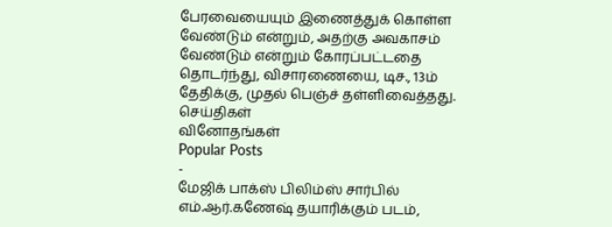பேரவையையும் இணைத்துக் கொள்ள வேண்டும் என்றும், அதற்கு அவகாசம் வேண்டும் என்றும் கோரப்பட்டதை தொடர்ந்து, விசாரணையை, டிச., 13ம் தேதிக்கு, முதல் பெஞ்ச் தள்ளிவைத்தது.
செய்திகள்
வினோதங்கள்
Popular Posts
-
மேஜிக் பாக்ஸ் பிலிம்ஸ் சார்பில் எம்.ஆர்.கணேஷ் தயாரிக்கும் படம்,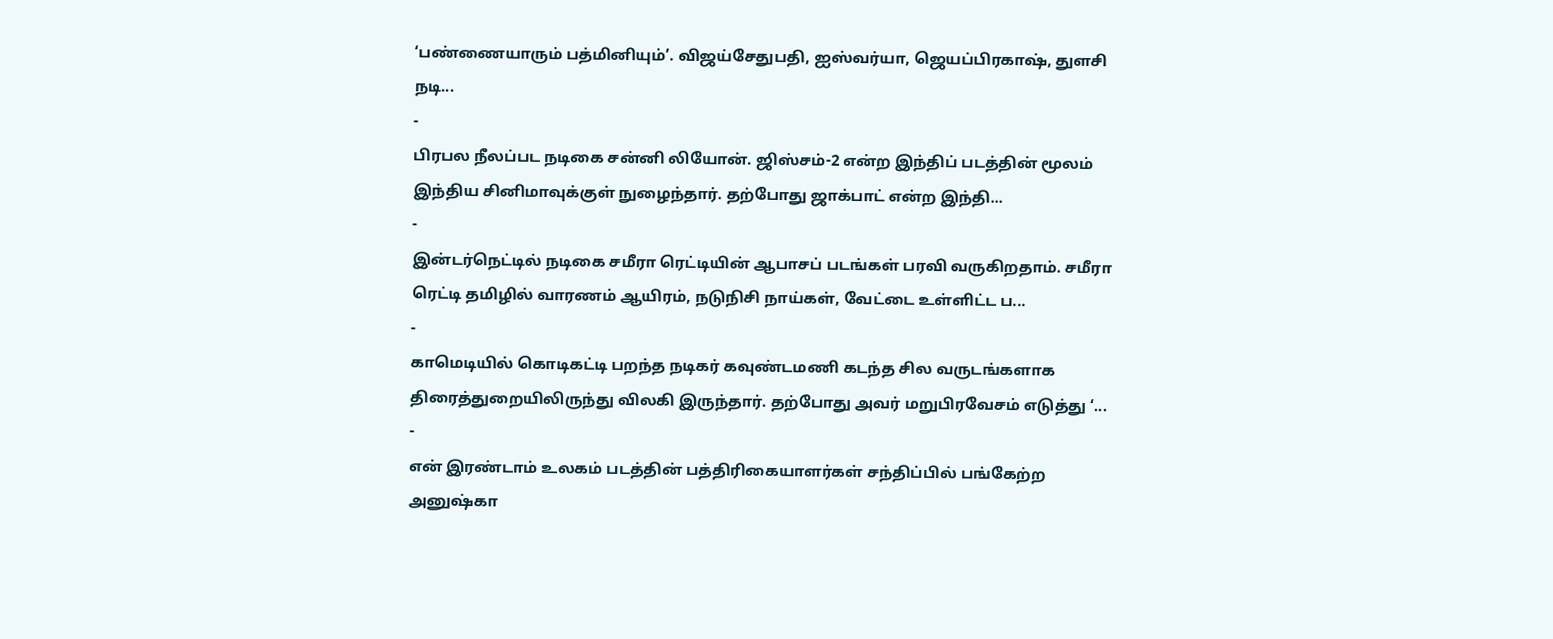‘பண்ணையாரும் பத்மினியும்’. விஜய்சேதுபதி, ஐஸ்வர்யா, ஜெயப்பிரகாஷ், துளசி நடி...
-
பிரபல நீலப்பட நடிகை சன்னி லியோன். ஜிஸ்சம்-2 என்ற இந்திப் படத்தின் மூலம் இந்திய சினிமாவுக்குள் நுழைந்தார். தற்போது ஜாக்பாட் என்ற இந்தி...
-
இன்டர்நெட்டில் நடிகை சமீரா ரெட்டியின் ஆபாசப் படங்கள் பரவி வருகிறதாம். சமீரா ரெட்டி தமிழில் வாரணம் ஆயிரம், நடுநிசி நாய்கள், வேட்டை உள்ளிட்ட ப...
-
காமெடியில் கொடிகட்டி பறந்த நடிகர் கவுண்டமணி கடந்த சில வருடங்களாக திரைத்துறையிலிருந்து விலகி இருந்தார். தற்போது அவர் மறுபிரவேசம் எடுத்து ‘...
-
என் இரண்டாம் உலகம் படத்தின் பத்திரிகையாளர்கள் சந்திப்பில் பங்கேற்ற அனுஷ்கா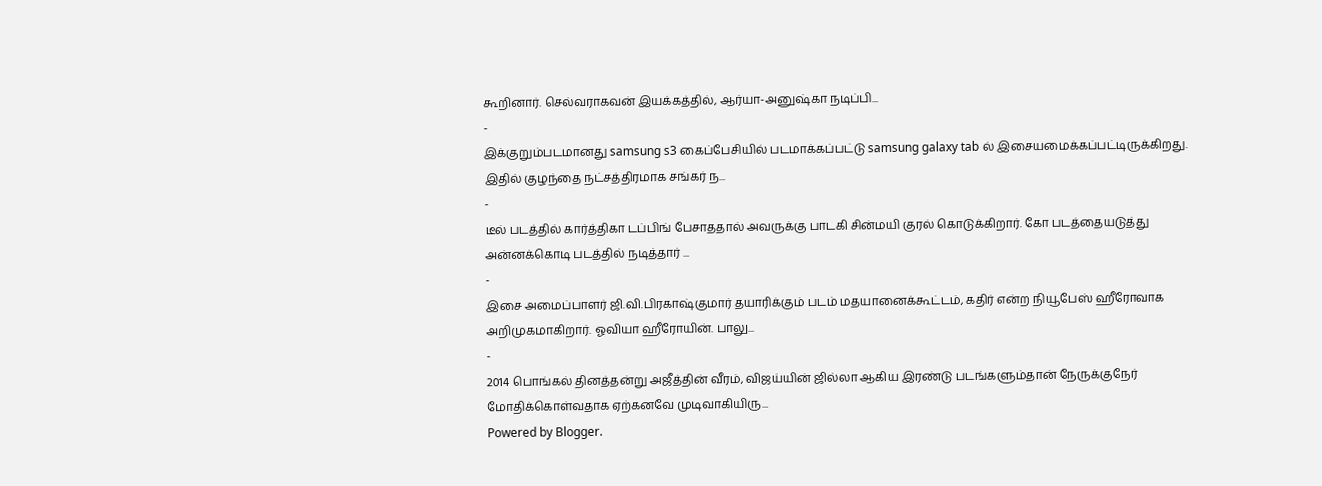கூறினார். செல்வராகவன் இயக்கத்தில், ஆர்யா-அனுஷ்கா நடிப்பி...
-
இக்குறும்படமானது samsung s3 கைப்பேசியில் படமாக்கப்பட்டு samsung galaxy tab ல் இசையமைக்கப்பட்டிருக்கிறது. இதில் குழந்தை நட்சத்திரமாக சங்கர் ந...
-
டீல் படத்தில் கார்த்திகா டப்பிங் பேசாததால் அவருக்கு பாடகி சின்மயி குரல் கொடுக்கிறார். கோ படத்தையடுத்து அன்னக்கொடி படத்தில் நடித்தார் ...
-
இசை அமைப்பாளர் ஜி.வி.பிரகாஷ்குமார் தயாரிக்கும் படம் மதயானைக்கூட்டம், கதிர் என்ற நியூபேஸ் ஹீரோவாக அறிமுகமாகிறார். ஓவியா ஹீரோயின். பாலு...
-
2014 பொங்கல் தினத்தன்று அஜீத்தின் வீரம், விஜய்யின் ஜில்லா ஆகிய இரண்டு படங்களும்தான் நேருக்குநேர் மோதிக்கொள்வதாக ஏற்கனவே முடிவாகியிரு...
Powered by Blogger.